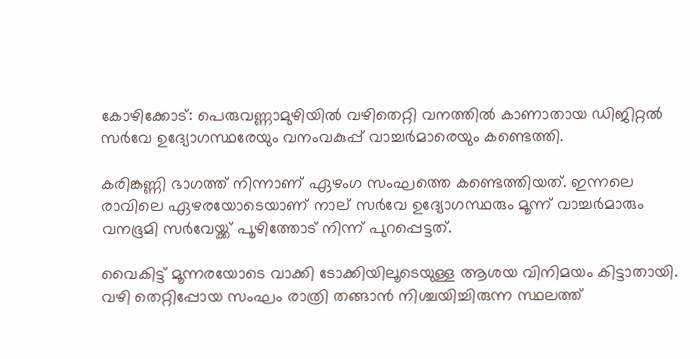കോഴിക്കോട്: പെരുവണ്ണാമുഴിയിൽ വഴിതെറ്റി വനത്തിൽ കാണാതായ ഡിജിറ്റൽ സർവേ ഉദ്യോഗസ്ഥരേയും വനംവകുപ്പ് വാച്ചർമാരെയും കണ്ടെത്തി.

കരിങ്കണ്ണി ഭാഗത്ത് നിന്നാണ് ഏഴംഗ സംഘത്തെ കണ്ടെത്തിയത്. ഇന്നലെ രാവിലെ ഏഴരയോടെയാണ് നാല് സ‍ർവേ ഉദ്യോഗസ്ഥരും മൂന്ന് വാച്ചർമാരും വനഭൂമി സർവേ‍‍യ്ക്ക് പൂഴിത്തോട് നിന്ന് പുറപ്പെട്ടത്.

വൈകിട്ട് മൂന്നരയോടെ വാക്കി ടോക്കിയിലൂടെയുള്ള ആശയ വിനിമയം കിട്ടാതായി. വഴി തെറ്റിപ്പോയ സംഘം രാത്രി തങ്ങാൻ നിശ്ചയിച്ചിരുന്ന സ്ഥലത്ത്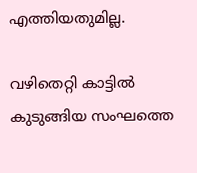എത്തിയതുമില്ല.

വഴിതെറ്റി കാട്ടിൽ കുടുങ്ങിയ സംഘത്തെ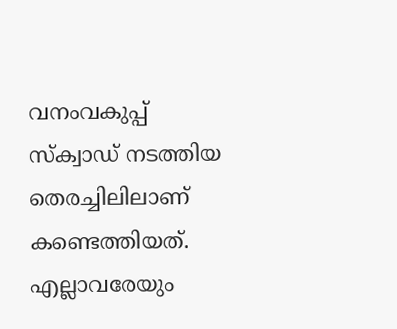വനംവകുപ്പ് സ്ക്വാ‍ഡ് നടത്തിയ തെരച്ചിലിലാണ് കണ്ടെത്തിയത്. എല്ലാവരേയും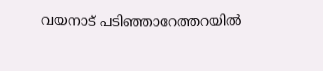വയനാട് പടിഞ്ഞാറേത്തറയിൽ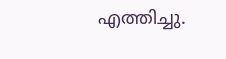എത്തിച്ചു.